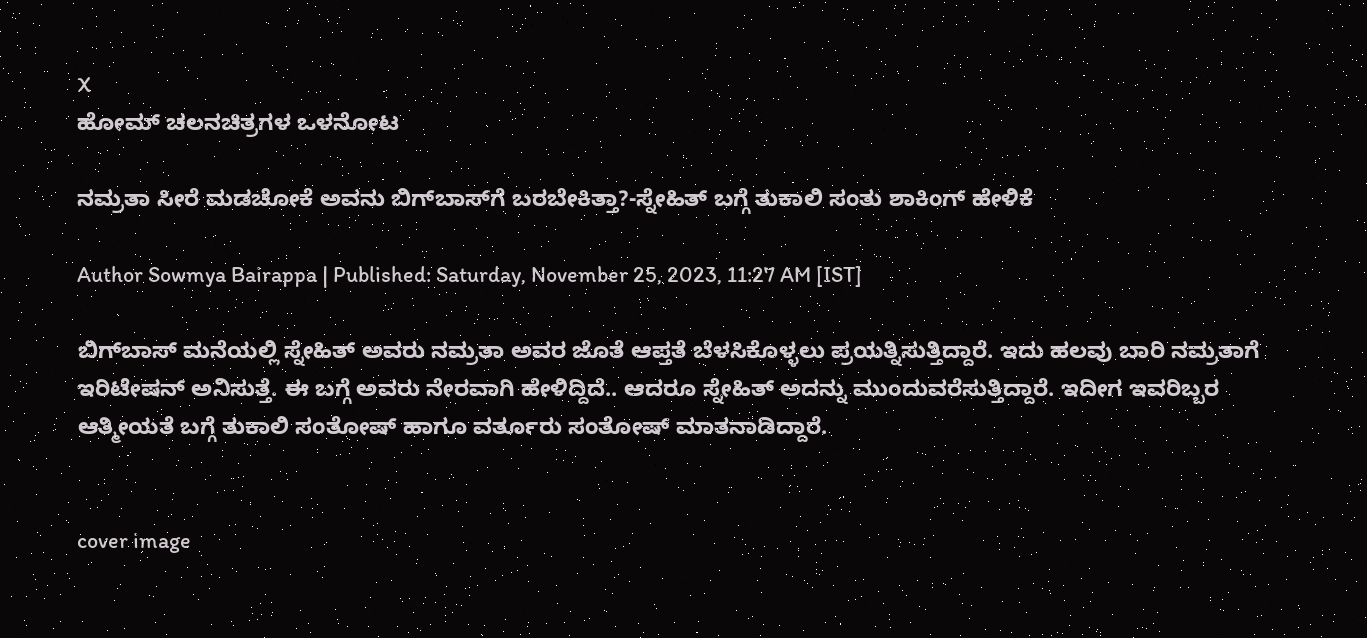X
ಹೋಮ್ ಚಲನಚಿತ್ರಗಳ ಒಳನೋಟ

ನಮ್ರತಾ ಸೀರೆ ಮಡಚೋಕೆ ಅವನು ಬಿಗ್‌ಬಾಸ್‌ಗೆ ಬರಬೇಕಿತ್ತಾ?-ಸ್ನೇಹಿತ್ ಬಗ್ಗೆ ತುಕಾಲಿ ಸಂತು ಶಾಕಿಂಗ್ ಹೇಳಿಕೆ

Author Sowmya Bairappa | Published: Saturday, November 25, 2023, 11:27 AM [IST]

ಬಿಗ್‌ಬಾಸ್ ಮನೆಯಲ್ಲಿ ಸ್ನೇಹಿತ್ ಅವರು ನಮ್ರತಾ ಅವರ ಜೊತೆ ಆಪ್ತತೆ ಬೆಳಸಿಕೊಳ್ಳಲು ಪ್ರಯತ್ನಿಸುತ್ತಿದ್ದಾರೆ. ಇದು ಹಲವು ಬಾರಿ ನಮ್ರತಾಗೆ ಇರಿಟೇಷನ್ ಅನಿಸುತ್ತೆ. ಈ ಬಗ್ಗೆ ಅವರು ನೇರವಾಗಿ ಹೇಳಿದ್ದಿದೆ.. ಆದರೂ ಸ್ನೇಹಿತ್ ಅದನ್ನು ಮುಂದುವರೆಸುತ್ತಿದ್ದಾರೆ. ಇದೀಗ ಇವರಿಬ್ಬರ ಆತ್ಮೀಯತೆ ಬಗ್ಗೆ ತುಕಾಲಿ ಸಂತೋಷ್ ಹಾಗೂ ವರ್ತೂರು ಸಂತೋಷ್ ಮಾತನಾಡಿದ್ದಾರೆ.


cover image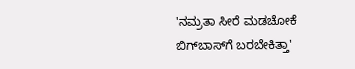'ನಮ್ರತಾ ಸೀರೆ ಮಡಚೋಕೆ ಬಿಗ್‌ಬಾಸ್‌ಗೆ ಬರಬೇಕಿತ್ತಾ'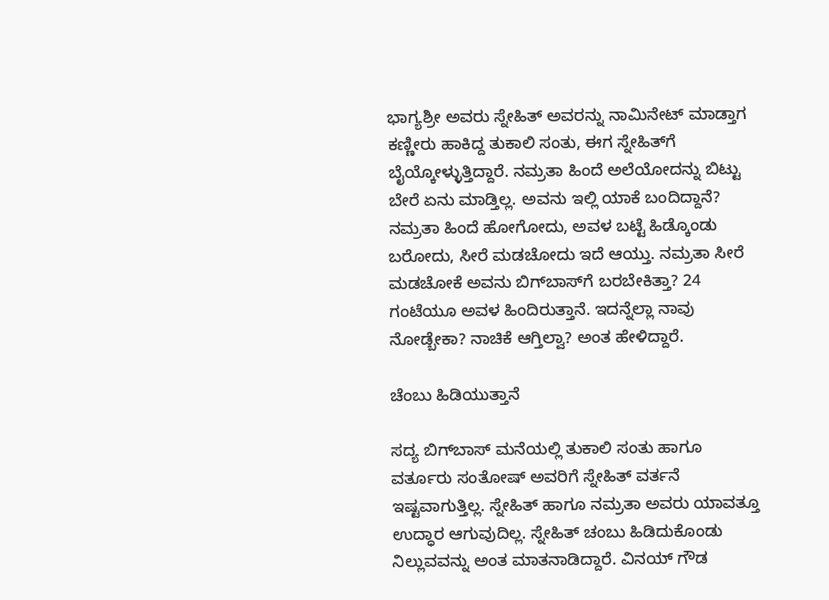ಭಾಗ್ಯಶ್ರೀ ಅವರು ಸ್ನೇಹಿತ್ ಅವರನ್ನು ನಾಮಿನೇಟ್ ಮಾಡ್ತಾಗ ಕಣ್ಣೀರು ಹಾಕಿದ್ದ ತುಕಾಲಿ ಸಂತು, ಈಗ ಸ್ನೇಹಿತ್‌ಗೆ ಬೈಯ್ಕೋಳ್ಳುತ್ತಿದ್ದಾರೆ. ನಮ್ರತಾ ಹಿಂದೆ ಅಲೆಯೋದನ್ನು ಬಿಟ್ಟು ಬೇರೆ ಏನು ಮಾಡ್ತಿಲ್ಲ. ಅವನು ಇಲ್ಲಿ ಯಾಕೆ ಬಂದಿದ್ದಾನೆ? ನಮ್ರತಾ ಹಿಂದೆ ಹೋಗೋದು, ಅವಳ ಬಟ್ಟೆ ಹಿಡ್ಕೊಂಡು ಬರೋದು, ಸೀರೆ ಮಡಚೋದು ಇದೆ ಆಯ್ತು. ನಮ್ರತಾ ಸೀರೆ ಮಡಚೋಕೆ ಅವನು ಬಿಗ್‌ಬಾಸ್‌ಗೆ ಬರಬೇಕಿತ್ತಾ? 24 ಗಂಟೆಯೂ ಅವಳ ಹಿಂದಿರುತ್ತಾನೆ. ಇದನ್ನೆಲ್ಲಾ ನಾವು ನೋಡ್ಬೇಕಾ? ನಾಚಿಕೆ ಆಗ್ತಿಲ್ವಾ? ಅಂತ ಹೇಳಿದ್ದಾರೆ.

ಚೆಂಬು ಹಿಡಿಯುತ್ತಾನೆ

ಸದ್ಯ ಬಿಗ್‌ಬಾಸ್‌ ಮನೆಯಲ್ಲಿ ತುಕಾಲಿ ಸಂತು ಹಾಗೂ ವರ್ತೂರು ಸಂತೋಷ್ ಅವರಿಗೆ ಸ್ನೇಹಿತ್ ವರ್ತನೆ ಇಷ್ಟವಾಗುತ್ತಿಲ್ಲ. ಸ್ನೇಹಿತ್ ಹಾಗೂ ನಮ್ರತಾ ಅವರು ಯಾವತ್ತೂ ಉದ್ಧಾರ ಆಗುವುದಿಲ್ಲ. ಸ್ನೇಹಿತ್ ಚಂಬು ಹಿಡಿದುಕೊಂಡು ನಿಲ್ಲುವವನ್ನು ಅಂತ ಮಾತನಾಡಿದ್ದಾರೆ. ವಿನಯ್‌ ಗೌಡ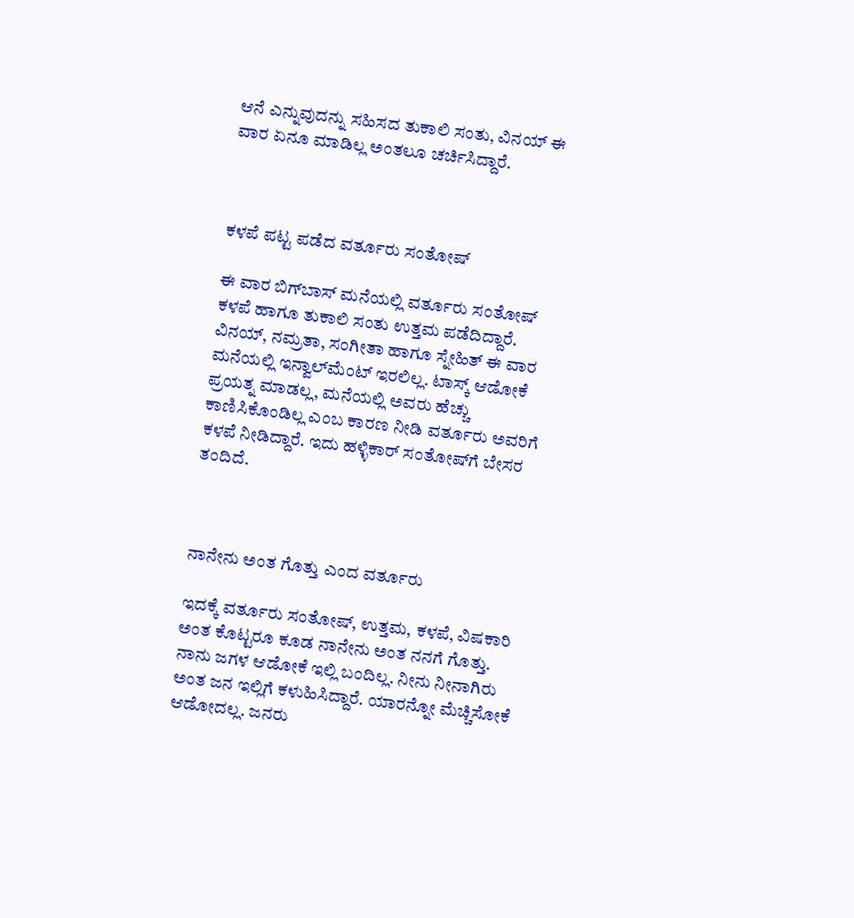ಆನೆ ಎನ್ನುವುದನ್ನು ಸಹಿಸದ ತುಕಾಲಿ ಸಂತು, ವಿನಯ್ ಈ ವಾರ ಏನೂ ಮಾಡಿಲ್ಲ ಅಂತಲೂ ಚರ್ಚಿಸಿದ್ದಾರೆ.



ಕಳಪೆ ಪಟ್ಟ ಪಡೆದ ವರ್ತೂರು ಸಂತೋಷ್

ಈ ವಾರ ಬಿಗ್‌ಬಾಸ್‌ ಮನೆಯಲ್ಲಿ ವರ್ತೂರು ಸಂತೋಷ್ ಕಳಪೆ ಹಾಗೂ ತುಕಾಲಿ ಸಂತು ಉತ್ತಮ ಪಡೆದಿದ್ದಾರೆ. ವಿನಯ್, ನಮ್ರತಾ, ಸಂಗೀತಾ ಹಾಗೂ ಸ್ನೇಹಿತ್ ಈ ವಾರ ಮನೆಯಲ್ಲಿ ಇನ್ವಾಲ್‌ಮೆಂಟ್ ಇರಲಿಲ್ಲ. ಟಾಸ್ಕ್ ಆಡೋಕೆ ಪ್ರಯತ್ನ ಮಾಡಲ್ಲ, ಮನೆಯಲ್ಲಿ ಅವರು ಹೆಚ್ಚು ಕಾಣಿಸಿಕೊಂಡಿಲ್ಲ ಎಂಬ ಕಾರಣ ನೀಡಿ ವರ್ತೂರು ಅವರಿಗೆ ಕಳಪೆ ನೀಡಿದ್ದಾರೆ. ಇದು ಹಳ್ಳಿಕಾರ್ ಸಂತೋಷ್‌ಗೆ ಬೇಸರ ತಂದಿದೆ.



ನಾನೇನು ಅಂತ ಗೊತ್ತು ಎಂದ ವರ್ತೂರು

ಇದಕ್ಕೆ ವರ್ತೂರು ಸಂತೋಷ್, ಉತ್ತಮ, ಕಳಪೆ, ವಿಷಕಾರಿ ಅಂತ ಕೊಟ್ಟರೂ ಕೂಡ ನಾನೇನು ಅಂತ ನನಗೆ ಗೊತ್ತು. ನಾನು ಜಗಳ ಆಡೋಕೆ ಇಲ್ಲಿ ಬಂದಿಲ್ಲ. ನೀನು ನೀನಾಗಿರು ಅಂತ ಜನ ಇಲ್ಲಿಗೆ ಕಳುಹಿಸಿದ್ದಾರೆ. ಯಾರನ್ನೋ ಮೆಚ್ಚಿಸೋಕೆ ಆಡೋದಲ್ಲ. ಜನರು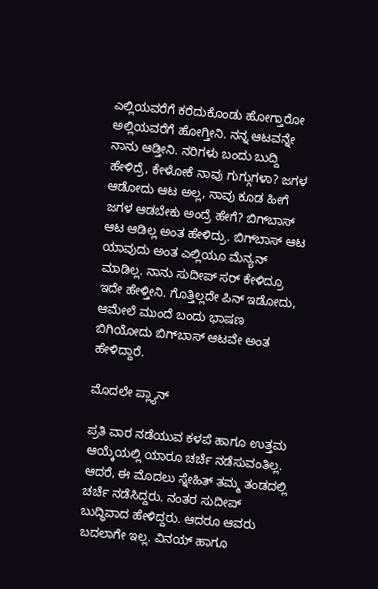ಎಲ್ಲಿಯವರೆಗೆ ಕರೆದುಕೊಂಡು ಹೋಗ್ತಾರೋ ಅಲ್ಲಿಯವರೆಗೆ ಹೋಗ್ತೀನಿ. ನನ್ನ ಆಟವನ್ನೇ ನಾನು ಆಡ್ತೀನಿ. ನರಿಗಳು ಬಂದು ಬುದ್ದಿ ಹೇಳಿದ್ರೆ, ಕೇಳೋಕೆ ನಾವು ಗುಗ್ಗುಗಳಾ? ಜಗಳ ಆಡೋದು ಆಟ ಅಲ್ಲ, ನಾವು ಕೂಡ ಹೀಗೆ ಜಗಳ ಆಡಬೇಕು ಅಂದ್ರೆ ಹೇಗೆ? ಬಿಗ್‌ಬಾಸ್‌ ಆಟ ಆಡಿಲ್ಲ ಅಂತ ಹೇಳಿದ್ರು. ಬಿಗ್‌ಬಾಸ್ ಆಟ ಯಾವುದು ಅಂತ ಎಲ್ಲಿಯೂ ಮೆನ್ಯನ್ ಮಾಡಿಲ್ಲ. ನಾನು ಸುದೀಪ್ ಸರ್ ಕೇಳಿದ್ರೂ ಇದೇ ಹೇಳ್ತೀನಿ. ಗೊತ್ತಿಲ್ಲದೇ ಪಿನ್ ಇಡೋದು, ಆಮೇಲೆ ಮುಂದೆ ಬಂದು ಭಾಷಣ ಬಿಗಿಯೋದು ಬಿಗ್‌ಬಾಸ್ ಆಟವೇ ಅಂತ ಹೇಳಿದ್ದಾರೆ.

ಮೊದಲೇ ಪ್ಲ್ಯಾನ್

ಪ್ರತಿ ವಾರ ನಡೆಯುವ ಕಳಪೆ ಹಾಗೂ ಉತ್ತಮ ಆಯ್ಕೆಯಲ್ಲಿ ಯಾರೂ ಚರ್ಚೆ ನಡೆಸುವಂತಿಲ್ಲ. ಆದರೆ, ಈ ಮೊದಲು ಸ್ನೇಹಿತ್ ತಮ್ಮ ತಂಡದಲ್ಲಿ ಚರ್ಚೆ ನಡೆಸಿದ್ದರು. ನಂತರ ಸುದೀಪ್ ಬುದ್ಧಿವಾದ ಹೇಳಿದ್ದರು. ಆದರೂ ಆವರು ಬದಲಾಗೇ ಇಲ್ಲ. ವಿನಯ್ ಹಾಗೂ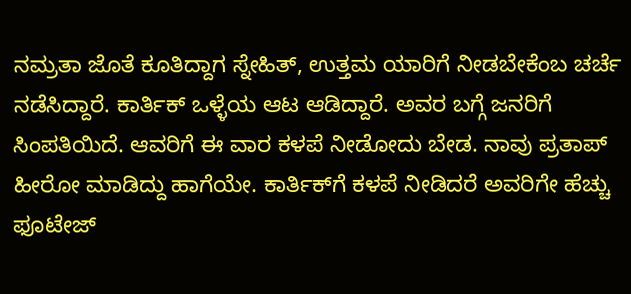ನಮ್ರತಾ ಜೊತೆ ಕೂತಿದ್ದಾಗ ಸ್ನೇಹಿತ್, ಉತ್ತಮ ಯಾರಿಗೆ ನೀಡಬೇಕೆಂಬ ಚರ್ಚೆ ನಡೆಸಿದ್ದಾರೆ. ಕಾರ್ತಿಕ್ ಒಳ್ಳೆಯ ಆಟ ಆಡಿದ್ದಾರೆ. ಅವರ ಬಗ್ಗೆ ಜನರಿಗೆ ಸಿಂಪತಿಯಿದೆ. ಆವರಿಗೆ ಈ ವಾರ ಕಳಪೆ ನೀಡೋದು ಬೇಡ. ನಾವು ಪ್ರತಾಪ್‌ ಹೀರೋ ಮಾಡಿದ್ದು ಹಾಗೆಯೇ. ಕಾರ್ತಿಕ್‌ಗೆ ಕಳಪೆ ನೀಡಿದರೆ ಅವರಿಗೇ ಹೆಚ್ಚು ಫೂಟೇಜ್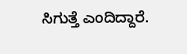ಸಿಗುತ್ತೆ ಎಂದಿದ್ದಾರೆ.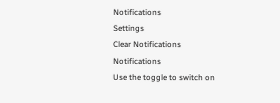Notifications
Settings
Clear Notifications
Notifications
Use the toggle to switch on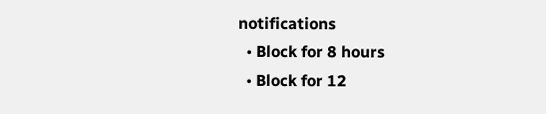notifications
  • Block for 8 hours
  • Block for 12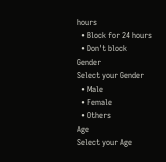hours
  • Block for 24 hours
  • Don't block
Gender
Select your Gender
  • Male
  • Female
  • Others
Age
Select your Age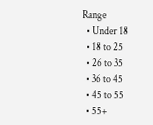Range
  • Under 18
  • 18 to 25
  • 26 to 35
  • 36 to 45
  • 45 to 55
  • 55+